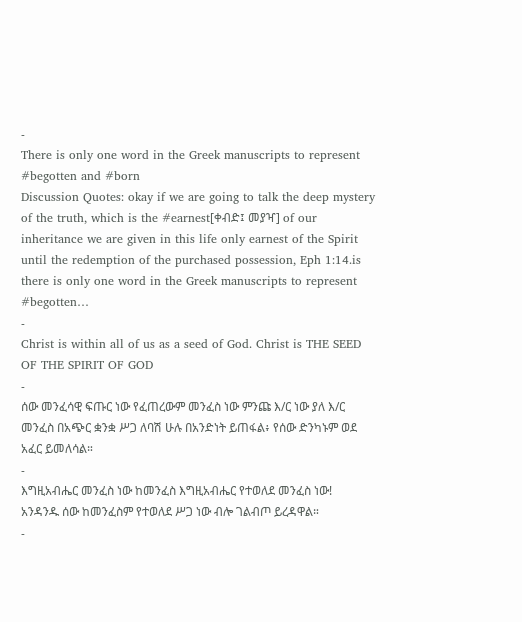-
There is only one word in the Greek manuscripts to represent #begotten and #born
Discussion Quotes: okay if we are going to talk the deep mystery of the truth, which is the #earnest[ቀብድ፤ መያዣ] of our inheritance we are given in this life only earnest of the Spirit until the redemption of the purchased possession, Eph 1:14.is there is only one word in the Greek manuscripts to represent #begotten…
-
Christ is within all of us as a seed of God. Christ is THE SEED OF THE SPIRIT OF GOD
-
ሰው መንፈሳዊ ፍጡር ነው የፈጠረውም መንፈስ ነው ምንጩ እ/ር ነው ያለ እ/ር መንፈስ በአጭር ቋንቋ ሥጋ ለባሽ ሁሉ በአንድነት ይጠፋል፥ የሰው ድንካኑም ወደ አፈር ይመለሳል።
-
እግዚአብሔር መንፈስ ነው ከመንፈስ እግዚአብሔር የተወለደ መንፈስ ነው! አንዳንዱ ሰው ከመንፈስም የተወለደ ሥጋ ነው ብሎ ገልብጦ ይረዳዋል።
-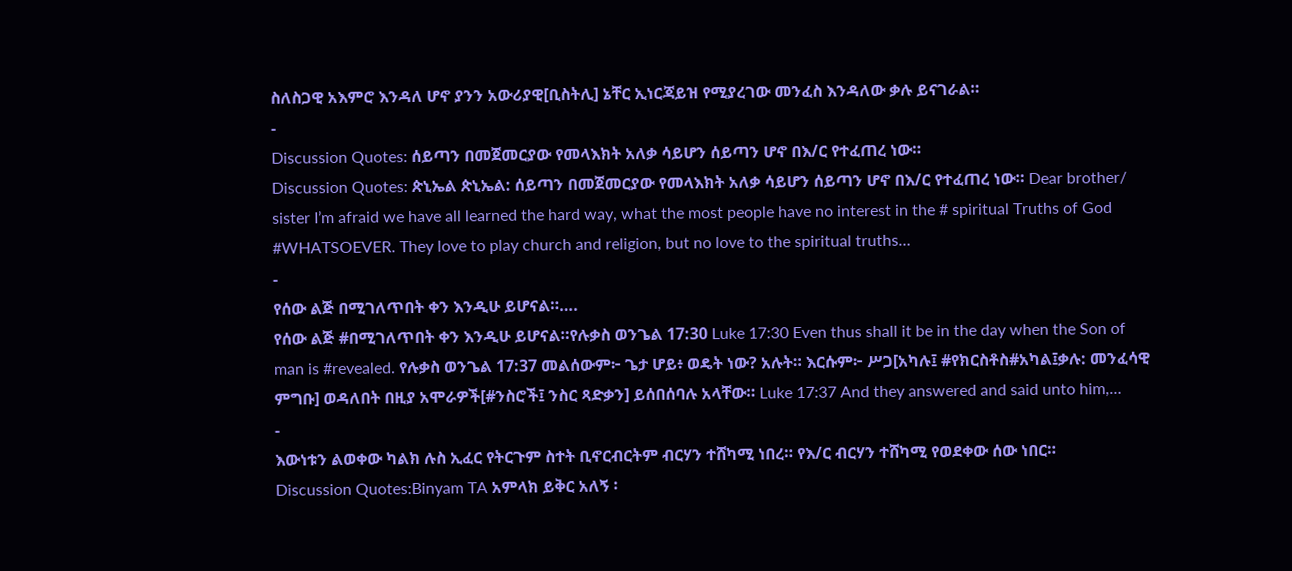ስለስጋዊ አእምሮ እንዳለ ሆኖ ያንን አውሪያዊ[ቢስትሊ] ኔቸር ኢነርጃይዝ የሚያረገው መንፈስ እንዳለው ቃሉ ይናገራል።
-
Discussion Quotes: ሰይጣን በመጀመርያው የመላእክት አለቃ ሳይሆን ሰይጣን ሆኖ በእ/ር የተፈጠረ ነው።
Discussion Quotes: ጵኒኤል ጵኒኤል: ሰይጣን በመጀመርያው የመላእክት አለቃ ሳይሆን ሰይጣን ሆኖ በእ/ር የተፈጠረ ነው። Dear brother/ sister I’m afraid we have all learned the hard way, what the most people have no interest in the # spiritual Truths of God #WHATSOEVER. They love to play church and religion, but no love to the spiritual truths…
-
የሰው ልጅ በሚገለጥበት ቀን እንዲሁ ይሆናል።….
የሰው ልጅ #በሚገለጥበት ቀን እንዲሁ ይሆናል።የሉቃስ ወንጌል 17:30 Luke 17:30 Even thus shall it be in the day when the Son of man is #revealed. የሉቃስ ወንጌል 17:37 መልሰውም፦ ጌታ ሆይ፥ ወዴት ነው? አሉት። እርሱም፦ ሥጋ[አካሉ፤ #የክርስቶስ#አካል፤ቃሉ: መንፈሳዊ ምግቡ] ወዳለበት በዚያ አሞራዎች[#ንስሮች፤ ንስር ጻድቃን] ይሰበሰባሉ አላቸው። Luke 17:37 And they answered and said unto him,…
-
እውነቱን ልወቀው ካልክ ሉስ ኢፈር የትርጉም ስተት ቢኖርብርትም ብርሃን ተሸካሚ ነበረ። የእ/ር ብርሃን ተሸካሚ የወደቀው ሰው ነበር።
Discussion Quotes:Binyam TA አምላክ ይቅር አለኝ ፡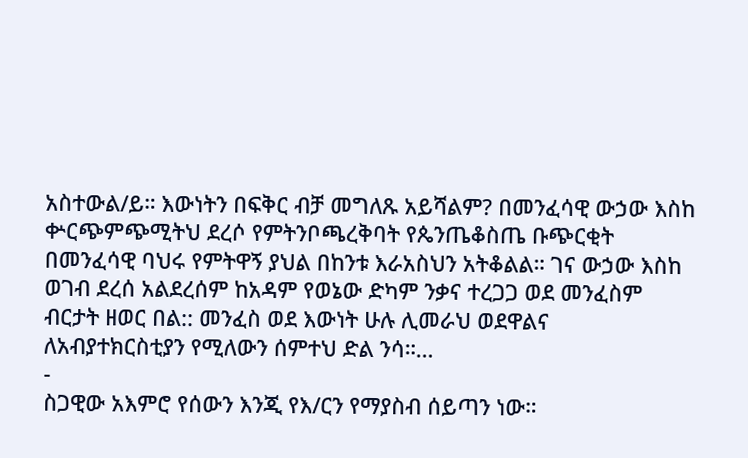አስተውል/ይ። እውነትን በፍቅር ብቻ መግለጹ አይሻልም? በመንፈሳዊ ውኃው እስከ ቍርጭምጭሚትህ ደረሶ የምትንቦጫረቅባት የጴንጤቆስጤ ቡጭርቂት በመንፈሳዊ ባህሩ የምትዋኝ ያህል በከንቱ እራአስህን አትቆልል። ገና ውኃው እስከ ወገብ ደረሰ አልደረሰም ከአዳም የወኔው ድካም ንቃና ተረጋጋ ወደ መንፈስም ብርታት ዘወር በል:: መንፈስ ወደ እውነት ሁሉ ሊመራህ ወደዋልና ለአብያተክርስቲያን የሚለውን ሰምተህ ድል ንሳ።…
-
ስጋዊው አእምሮ የሰውን እንጂ የእ/ርን የማያስብ ሰይጣን ነው።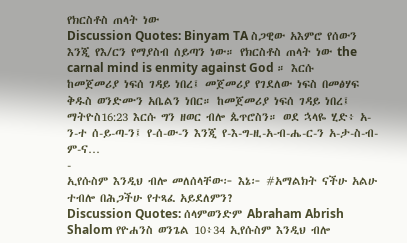የክርስቶስ ጠላት ነው
Discussion Quotes: Binyam TA ስጋዊው አእምሮ የሰውን እንጂ የእ/ርን የማያስብ ሰይጣን ነው። የክርስቶስ ጠላት ነው the carnal mind is enmity against God ። እርሱ ከመጀመሪያ ነፍሰ ገዳይ ነበረ፤ መጀመሪያ የገደለው ነፍስ በመፅሃፍ ቅዱስ ወንድሙን አቤልን ነበር። ከመጀመሪያ ነፍሰ ገዳይ ነበረ፤ ማትዮስ16:23 እርሱ ግን ዘወር ብሎ ጴጥሮስን። ወደ ኋላዬ ሂድ፥ አ-ን-ተ ሰ-ይ-ጣ-ን፤ የ-ሰ-ው-ን እንጂ የ-እ-ግ-ዚ-አ-ብ-ሔ-ር-ን አ-ታ-ስ-ብ-ም-ና…
-
ኢየሱስም እንዲህ ብሎ መለሰላቸው፦ እኔ፦ #አማልክት ናችሁ አልሁ ተብሎ በሕጋችሁ የተጻፈ አይደለምን?
Discussion Quotes: ሰላምወንድም Abraham Abrish Shalom የዮሐንስ ወንጌል 10፥34 ኢየሱስም እንዲህ ብሎ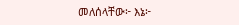መለሰላቸው፦ እኔ፦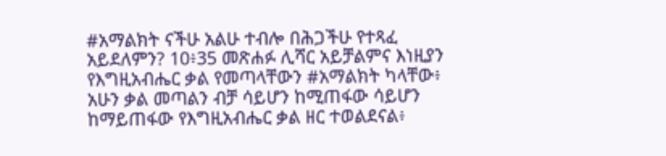#አማልክት ናችሁ አልሁ ተብሎ በሕጋችሁ የተጻፈ አይደለምን? 10፥35 መጽሐፉ ሊሻር አይቻልምና እነዚያን የእግዚአብሔር ቃል የመጣላቸውን #አማልክት ካላቸው፥ አሁን ቃል መጣልን ብቻ ሳይሆን ከሚጠፋው ሳይሆን ከማይጠፋው የእግዚአብሔር ቃል ዘር ተወልደናል፥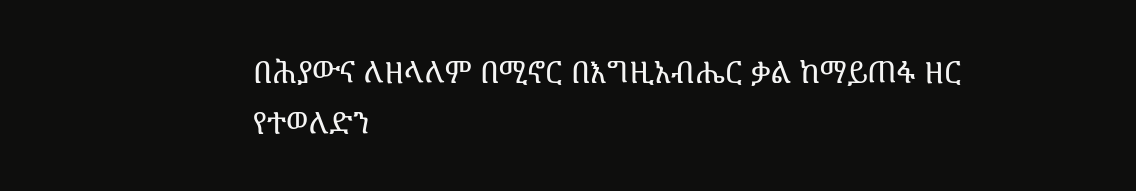በሕያውና ለዘላለም በሚኖር በእግዚአብሔር ቃል ከማይጠፋ ዘር የተወለድን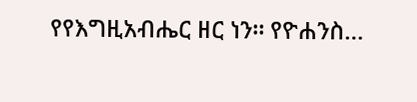የየእግዚአብሔር ዘር ነን። የዮሐንስ…